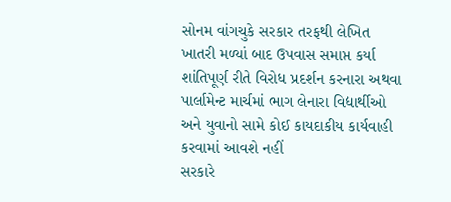સોનમ વાંગચુકે સરકાર તરફથી લેખિત ખાતરી મળ્યાં બાદ ઉપવાસ સમાપ્ત કર્યા
શાંતિપૂર્ણ રીતે વિરોધ પ્રદર્શન કરનારા અથવા પાર્લામેન્ટ માર્ચમાં ભાગ લેનારા વિદ્યાર્થીઓ અને યુવાનો સામે કોઈ કાયદાકીય કાર્યવાહી કરવામાં આવશે નહીં
સરકારે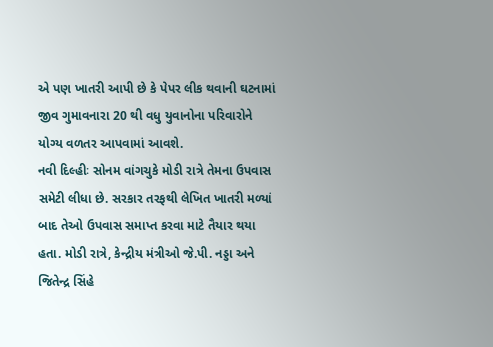એ પણ ખાતરી આપી છે કે પેપર લીક થવાની ઘટનામાં જીવ ગુમાવનારા 20 થી વધુ યુવાનોના પરિવારોને યોગ્ય વળતર આપવામાં આવશે.
નવી દિલ્હીઃ સોનમ વાંગચુકે મોડી રાત્રે તેમના ઉપવાસ સમેટી લીધા છે. સરકાર તરફથી લેખિત ખાતરી મળ્યાં બાદ તેઓ ઉપવાસ સમાપ્ત કરવા માટે તૈયાર થયા હતા. મોડી રાત્રે, કેન્દ્રીય મંત્રીઓ જે.પી. નડ્ડા અને જિતેન્દ્ર સિંહે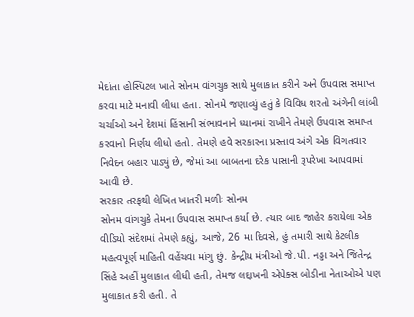મેદાંતા હોસ્પિટલ ખાતે સોનમ વાંગચુક સાથે મુલાકાત કરીને અને ઉપવાસ સમાપ્ત કરવા માટે મનાવી લીધા હતા. સોનમે જણાવ્યું હતું કે વિવિધ શરતો અંગેની લાંબી ચર્ચાઓ અને દેશમાં હિંસાની સંભાવનાને ધ્યાનમાં રાખીને તેમણે ઉપવાસ સમાપ્ત કરવાનો નિર્ણય લીધો હતો. તેમણે હવે સરકારના પ્રસ્તાવ અંગે એક વિગતવાર નિવેદન બહાર પાડ્યું છે, જેમાં આ બાબતના દરેક પાસાની રૂપરેખા આપવામાં આવી છે.
સરકાર તરફથી લેખિત ખાતરી મળીઃ સોનમ
સોનમ વાંગચુકે તેમના ઉપવાસ સમાપ્ત કર્યા છે. ત્યાર બાદ જાહેર કરાયેલા એક વીડિયો સંદેશમાં તેમણે કહ્યું, આજે, 26 મા દિવસે, હું તમારી સાથે કેટલીક મહત્વપૂર્ણ માહિતી વહેંચવા માંગુ છું. કેન્દ્રીય મંત્રીઓ જે.પી. નડ્ડા અને જિતેન્દ્ર સિંહે અહીં મુલાકાત લીધી હતી, તેમજ લદ્દાખની એપેક્સ બોડીના નેતાઓએ પણ મુલાકાત કરી હતી. તે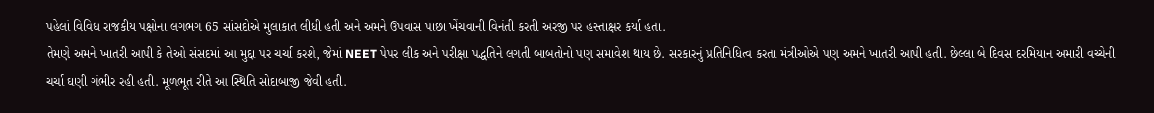પહેલાં વિવિધ રાજકીય પક્ષોના લગભગ 65 સાંસદોએ મુલાકાત લીધી હતી અને અમને ઉપવાસ પાછા ખેંચવાની વિનંતી કરતી અરજી પર હસ્તાક્ષર કર્યા હતા.
તેમણે અમને ખાતરી આપી કે તેઓ સંસદમાં આ મુદ્દા પર ચર્ચા કરશે, જેમાં NEET પેપર લીક અને પરીક્ષા પદ્ધતિને લગતી બાબતોનો પણ સમાવેશ થાય છે. સરકારનું પ્રતિનિધિત્વ કરતા મંત્રીઓએ પણ અમને ખાતરી આપી હતી. છેલ્લા બે દિવસ દરમિયાન અમારી વચ્ચેની ચર્ચા ઘણી ગંભીર રહી હતી. મૂળભૂત રીતે આ સ્થિતિ સોદાબાજી જેવી હતી.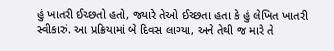હું ખાતરી ઈચ્છતો હતો, જ્યારે તેઓ ઈચ્છતા હતા કે હું લેખિત ખાતરી સ્વીકારું. આ પ્રક્રિયામાં બે દિવસ લાગ્યા, અને તેથી જ મારે તે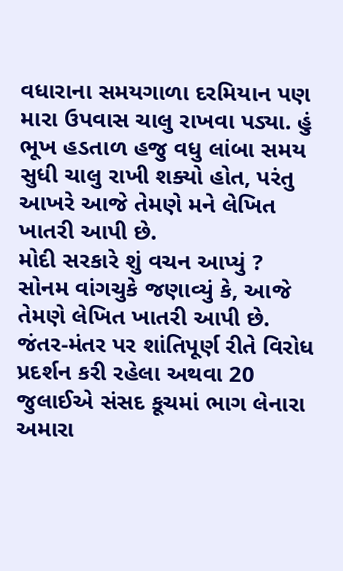વધારાના સમયગાળા દરમિયાન પણ મારા ઉપવાસ ચાલુ રાખવા પડ્યા. હું ભૂખ હડતાળ હજુ વધુ લાંબા સમય સુધી ચાલુ રાખી શક્યો હોત, પરંતુ આખરે આજે તેમણે મને લેખિત ખાતરી આપી છે.
મોદી સરકારે શું વચન આપ્યું ?
સોનમ વાંગચુકે જણાવ્યું કે, આજે તેમણે લેખિત ખાતરી આપી છે. જંતર-મંતર પર શાંતિપૂર્ણ રીતે વિરોધ પ્રદર્શન કરી રહેલા અથવા 20 જુલાઈએ સંસદ કૂચમાં ભાગ લેનારા અમારા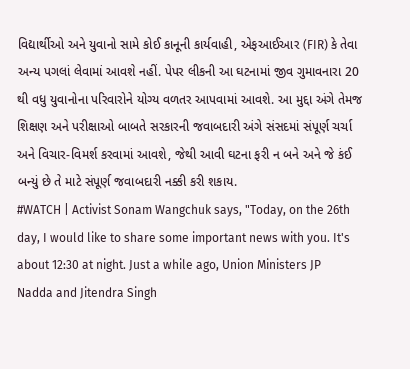વિદ્યાર્થીઓ અને યુવાનો સામે કોઈ કાનૂની કાર્યવાહી, એફઆઈઆર (FIR) કે તેવા અન્ય પગલાં લેવામાં આવશે નહીં. પેપર લીકની આ ઘટનામાં જીવ ગુમાવનારા 20 થી વધુ યુવાનોના પરિવારોને યોગ્ય વળતર આપવામાં આવશે. આ મુદ્દા અંગે તેમજ શિક્ષણ અને પરીક્ષાઓ બાબતે સરકારની જવાબદારી અંગે સંસદમાં સંપૂર્ણ ચર્ચા અને વિચાર-વિમર્શ કરવામાં આવશે, જેથી આવી ઘટના ફરી ન બને અને જે કંઈ બન્યું છે તે માટે સંપૂર્ણ જવાબદારી નક્કી કરી શકાય.
#WATCH | Activist Sonam Wangchuk says, "Today, on the 26th day, I would like to share some important news with you. It's about 12:30 at night. Just a while ago, Union Ministers JP Nadda and Jitendra Singh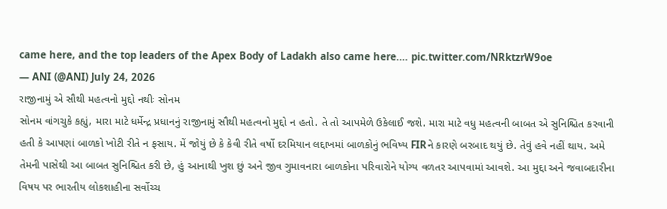came here, and the top leaders of the Apex Body of Ladakh also came here.… pic.twitter.com/NRktzrW9oe
— ANI (@ANI) July 24, 2026
રાજીનામું એ સૌથી મહત્વનો મુદ્દો નથીઃ સોનમ
સોનમ વાંગચુકે કહ્યું, મારા માટે ધર્મેન્દ્ર પ્રધાનનું રાજીનામું સૌથી મહત્વનો મુદ્દો ન હતો. તે તો આપમેળે ઉકેલાઈ જશે. મારા માટે વધુ મહત્વની બાબત એ સુનિશ્ચિત કરવાની હતી કે આપણાં બાળકો ખોટી રીતે ન ફસાય. મેં જોયું છે કે કેવી રીતે વર્ષો દરમિયાન લદ્દાખમાં બાળકોનું ભવિષ્ય FIRને કારણે બરબાદ થયું છે. તેવું હવે નહીં થાય. અમે તેમની પાસેથી આ બાબત સુનિશ્ચિત કરી છે, હું આનાથી ખુશ છું અને જીવ ગુમાવનારા બાળકોના પરિવારોને યોગ્ય વળતર આપવામાં આવશે. આ મુદ્દા અને જવાબદારીના વિષય પર ભારતીય લોકશાહીના સર્વોચ્ચ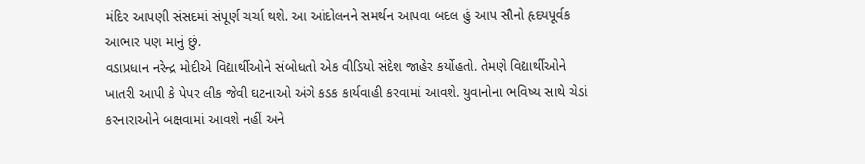મંદિર આપણી સંસદમાં સંપૂર્ણ ચર્ચા થશે. આ આંદોલનને સમર્થન આપવા બદલ હું આપ સૌનો હૃદયપૂર્વક આભાર પણ માનું છું.
વડાપ્રધાન નરેન્દ્ર મોદીએ વિદ્યાર્થીઓને સંબોધતો એક વીડિયો સંદેશ જાહેર કર્યોહતો. તેમણે વિદ્યાર્થીઓને ખાતરી આપી કે પેપર લીક જેવી ઘટનાઓ અંગે કડક કાર્યવાહી કરવામાં આવશે. યુવાનોના ભવિષ્ય સાથે ચેડાં કરનારાઓને બક્ષવામાં આવશે નહીં અને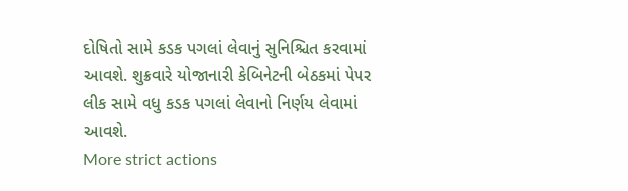દોષિતો સામે કડક પગલાં લેવાનું સુનિશ્ચિત કરવામાં આવશે. શુક્રવારે યોજાનારી કેબિનેટની બેઠકમાં પેપર લીક સામે વધુ કડક પગલાં લેવાનો નિર્ણય લેવામાં આવશે.
More strict actions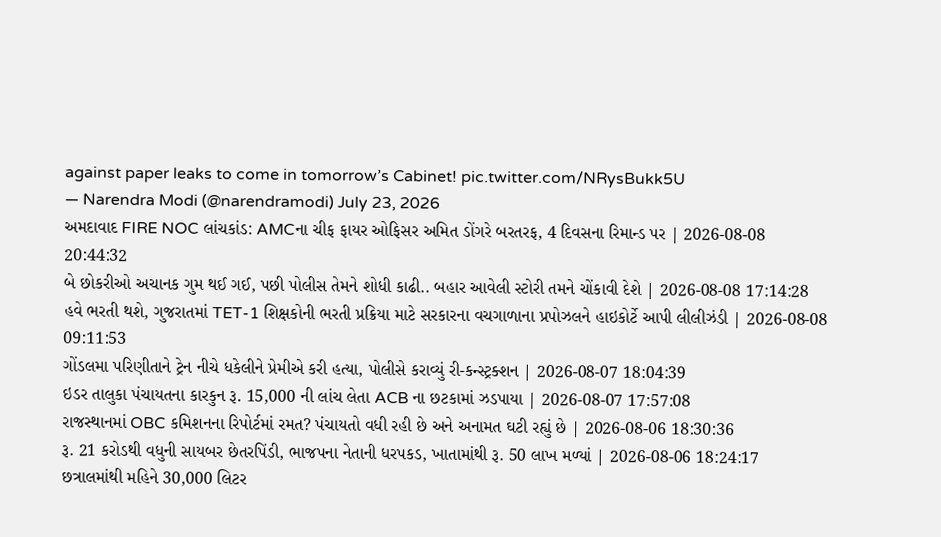against paper leaks to come in tomorrow’s Cabinet! pic.twitter.com/NRysBukk5U
— Narendra Modi (@narendramodi) July 23, 2026
અમદાવાદ FIRE NOC લાંચકાંડ: AMCના ચીફ ફાયર ઓફિસર અમિત ડોંગરે બરતરફ, 4 દિવસના રિમાન્ડ પર | 2026-08-08 20:44:32
બે છોકરીઓ અચાનક ગુમ થઈ ગઈ, પછી પોલીસ તેમને શોધી કાઢી.. બહાર આવેલી સ્ટોરી તમને ચોંકાવી દેશે | 2026-08-08 17:14:28
હવે ભરતી થશે, ગુજરાતમાં TET-1 શિક્ષકોની ભરતી પ્રક્રિયા માટે સરકારના વચગાળાના પ્રપોઝલને હાઇકોર્ટે આપી લીલીઝંડી | 2026-08-08 09:11:53
ગોંડલમા પરિણીતાને ટ્રેન નીચે ધકેલીને પ્રેમીએ કરી હત્યા, પોલીસે કરાવ્યું રી-કન્સ્ટ્રક્શન | 2026-08-07 18:04:39
ઇડર તાલુકા પંચાયતના કારકુન રૂ. 15,000 ની લાંચ લેતા ACB ના છટકામાં ઝડપાયા | 2026-08-07 17:57:08
રાજસ્થાનમાં OBC કમિશનના રિપોર્ટમાં રમત? પંચાયતો વધી રહી છે અને અનામત ઘટી રહ્યું છે | 2026-08-06 18:30:36
રૂ. 21 કરોડથી વધુની સાયબર છેતરપિંડી, ભાજપના નેતાની ધરપકડ, ખાતામાંથી રૂ. 50 લાખ મળ્યાં | 2026-08-06 18:24:17
છત્રાલમાંથી મહિને 30,000 લિટર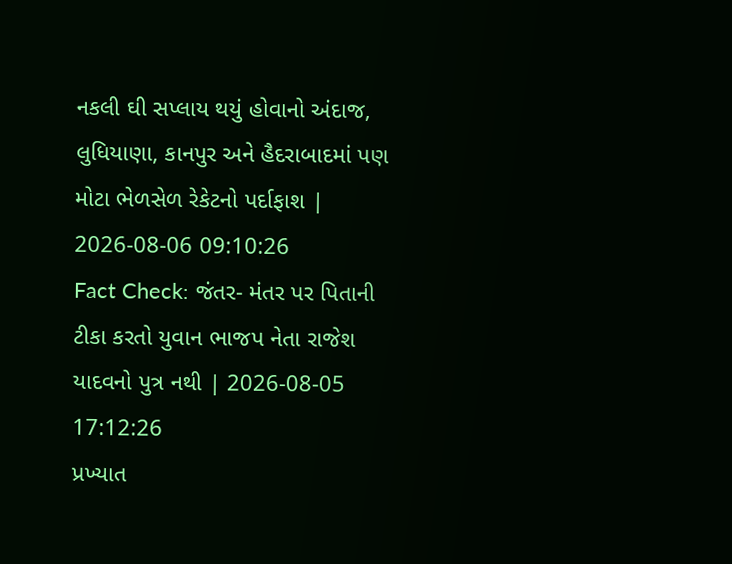નકલી ઘી સપ્લાય થયું હોવાનો અંદાજ, લુધિયાણા, કાનપુર અને હૈદરાબાદમાં પણ મોટા ભેળસેળ રેકેટનો પર્દાફાશ | 2026-08-06 09:10:26
Fact Check: જંતર- મંતર પર પિતાની ટીકા કરતો યુવાન ભાજપ નેતા રાજેશ યાદવનો પુત્ર નથી | 2026-08-05 17:12:26
પ્રખ્યાત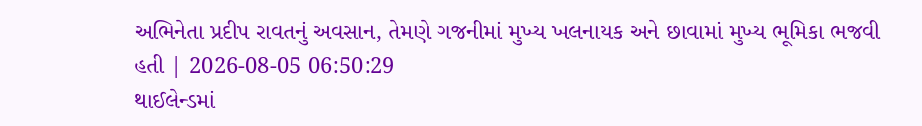અભિનેતા પ્રદીપ રાવતનું અવસાન, તેમણે ગજનીમાં મુખ્ય ખલનાયક અને છાવામાં મુખ્ય ભૂમિકા ભજવી હતી | 2026-08-05 06:50:29
થાઈલેન્ડમાં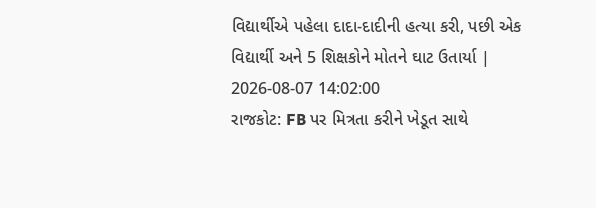વિદ્યાર્થીએ પહેલા દાદા-દાદીની હત્યા કરી, પછી એક વિદ્યાર્થી અને 5 શિક્ષકોને મોતને ઘાટ ઉતાર્યા | 2026-08-07 14:02:00
રાજકોટ: FB પર મિત્રતા કરીને ખેડૂત સાથે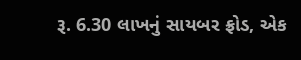રૂ. 6.30 લાખનું સાયબર ફ્રોડ, એક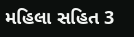મહિલા સહિત 3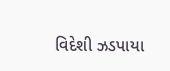વિદેશી ઝડપાયા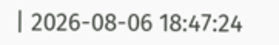| 2026-08-06 18:47:24